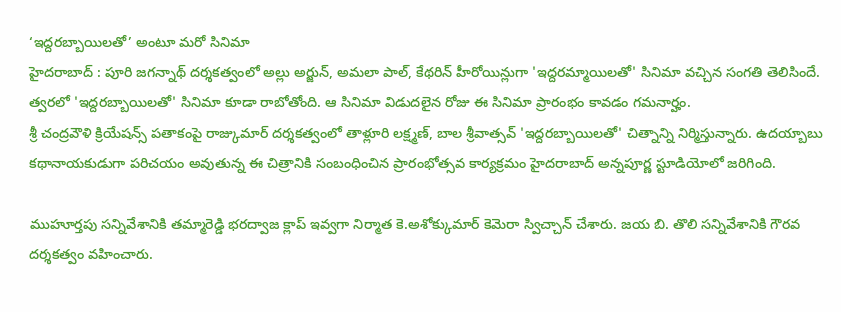‘ఇద్దరబ్బాయిలతో’ అంటూ మరో సినిమా
హైదరాబాద్ : పూరి జగన్నాథ్ దర్శకత్వంలో అల్లు అర్జున్, అమలా పాల్, కేథరిన్ హీరోయిన్లుగా 'ఇద్దరమ్మాయిలతో' సినిమా వచ్చిన సంగతి తెలిసిందే. త్వరలో 'ఇద్దరబ్బాయిలతో' సినిమా కూడా రాబోతోంది. ఆ సినిమా విడుదలైన రోజు ఈ సినిమా ప్రారంభం కావడం గమనార్హం.
శ్రీ చంద్రవౌళి క్రియేషన్స్ పతాకంపై రాజ్కుమార్ దర్శకత్వంలో తాళ్లూరి లక్ష్మణ్, బాల శ్రీవాత్సవ్ 'ఇద్దరబ్బాయిలతో' చిత్నాన్ని నిర్మిస్తున్నారు. ఉదయ్బాబు కథానాయకుడుగా పరిచయం అవుతున్న ఈ చిత్రానికి సంబంధించిన ప్రారంభోత్సవ కార్యక్రమం హైదరాబాద్ అన్నపూర్ణ స్టూడియోలో జరిగింది.

ముహూర్తపు సన్నివేశానికి తమ్మారెడ్డి భరద్వాజ క్లాప్ ఇవ్వగా నిర్మాత కె.అశోక్కుమార్ కెమెరా స్విచ్చాన్ చేశారు. జయ బి. తొలి సన్నివేశానికి గౌరవ దర్శకత్వం వహించారు.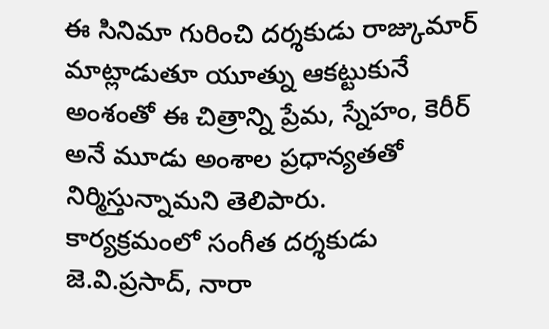ఈ సినిమా గురించి దర్శకుడు రాజ్కుమార్ మాట్లాడుతూ యూత్ను ఆకట్టుకునే అంశంతో ఈ చిత్రాన్ని ప్రేమ, స్నేహం, కెరీర్ అనే మూడు అంశాల ప్రధాన్యతతో నిర్మిస్తున్నామని తెలిపారు.
కార్యక్రమంలో సంగీత దర్శకుడు జె.వి.ప్రసాద్, నారా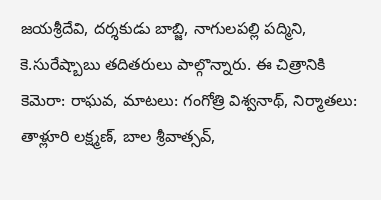జయశ్రీదేవి, దర్శకుడు బాబ్జి, నాగులపల్లి పద్మిని, కె.సురేష్బాబు తదితరులు పాల్గొన్నారు. ఈ చిత్రానికి కెమెరా: రాఘవ, మాటలు: గంగోత్రి విశ్వనాథ్, నిర్మాతలు: తాళ్లూరి లక్ష్మణ్, బాల శ్రీవాత్సవ్,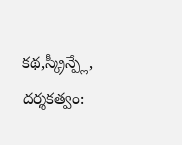కథ,స్క్రీన్ప్లే, దర్శకత్వం: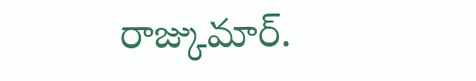రాజ్కుమార్.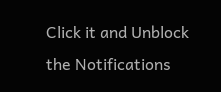Click it and Unblock the Notifications